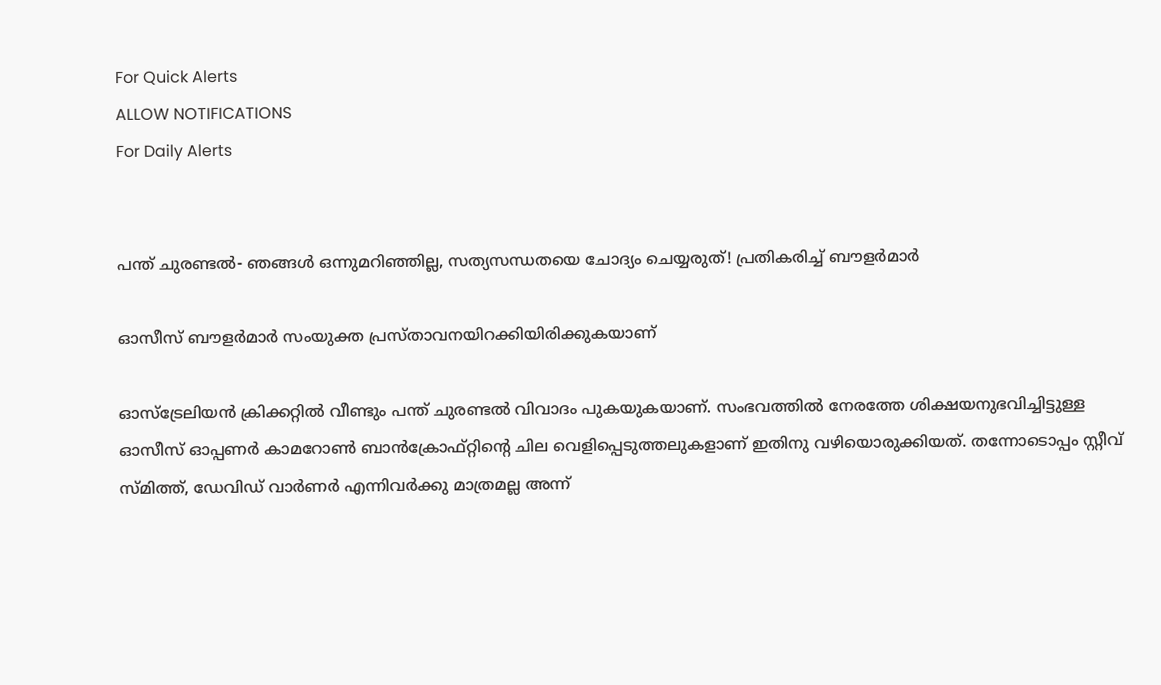For Quick Alerts
ALLOW NOTIFICATIONS
For Daily Alerts


പന്ത് ചുരണ്ടല്‍- ഞങ്ങള്‍ ഒന്നുമറിഞ്ഞില്ല, സത്യസന്ധതയെ ചോദ്യം ചെയ്യരുത്! പ്രതികരിച്ച് ബൗളര്‍മാര്‍

ഓസീസ് ബൗളര്‍മാര്‍ സംയുക്ത പ്രസ്താവനയിറക്കിയിരിക്കുകയാണ്

ഓസ്‌ട്രേലിയന്‍ ക്രിക്കറ്റില്‍ വീണ്ടും പന്ത് ചുരണ്ടല്‍ വിവാദം പുകയുകയാണ്. സംഭവത്തില്‍ നേരത്തേ ശിക്ഷയനുഭവിച്ചിട്ടുള്ള ഓസീസ് ഓപ്പണര്‍ കാമറോണ്‍ ബാന്‍ക്രോഫ്റ്റിന്റെ ചില വെളിപ്പെടുത്തലുകളാണ് ഇതിനു വഴിയൊരുക്കിയത്. തന്നോടൊപ്പം സ്റ്റീവ് സ്മിത്ത്, ഡേവിഡ് വാര്‍ണര്‍ എന്നിവര്‍ക്കു മാത്രമല്ല അന്ന്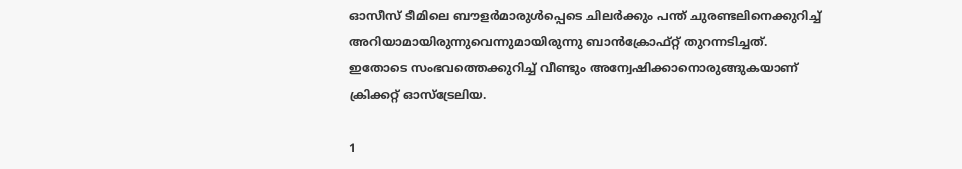ഓസീസ് ടീമിലെ ബൗളര്‍മാരുള്‍പ്പെടെ ചിലര്‍ക്കും പന്ത് ചുരണ്ടലിനെക്കുറിച്ച് അറിയാമായിരുന്നുവെന്നുമായിരുന്നു ബാന്‍ക്രോഫ്റ്റ് തുറന്നടിച്ചത്. ഇതോടെ സംഭവത്തെക്കുറിച്ച് വീണ്ടും അന്വേഷിക്കാനൊരുങ്ങുകയാണ് ക്രിക്കറ്റ് ഓസ്‌ട്രേലിയ.

1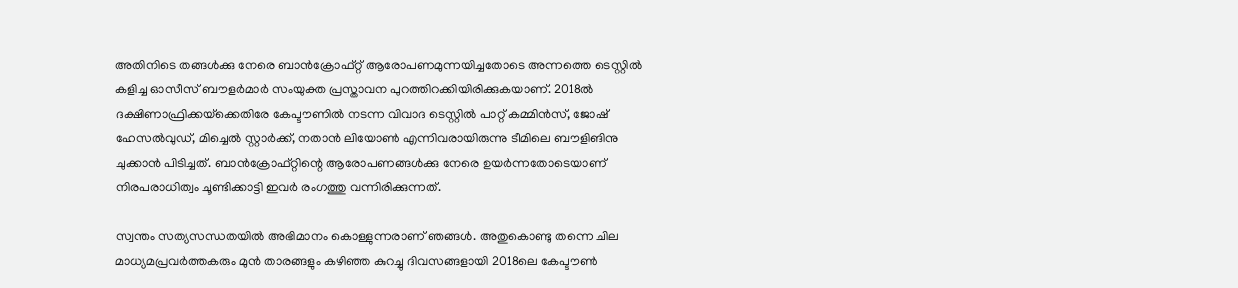അതിനിടെ തങ്ങള്‍ക്കു നേരെ ബാന്‍ക്രോഫ്റ്റ് ആരോപണമുന്നയിച്ചതോടെ അന്നത്തെ ടെസ്റ്റില്‍ കളിച്ച ഓസീസ് ബൗളര്‍മാര്‍ സംയുക്ത പ്രസ്താവന പുറത്തിറക്കിയിരിക്കുകയാണ്. 2018ല്‍ ദക്ഷിണാഫ്രിക്കയ്‌ക്കെതിരേ കേപ്ടൗണില്‍ നടന്ന വിവാദ ടെസ്റ്റില്‍ പാറ്റ് കമ്മിന്‍സ്, ജോഷ് ഹേസല്‍വുഡ്, മിച്ചെല്‍ സ്റ്റാര്‍ക്ക്, നതാന്‍ ലിയോണ്‍ എന്നിവരായിരുന്നു ടീമിലെ ബൗളിങിനു ചുക്കാന്‍ പിടിച്ചത്. ബാന്‍ക്രോഫ്റ്റിന്റെ ആരോപണങ്ങള്‍ക്കു നേരെ ഉയര്‍ന്നതോടെയാണ് നിരപരാധിത്വം ചൂണ്ടിക്കാട്ടി ഇവര്‍ രംഗത്തു വന്നിരിക്കുന്നത്.

സ്വന്തം സത്യസന്ധതയില്‍ അഭിമാനം കൊള്ളുന്നരാണ് ഞങ്ങള്‍. അതുകൊണ്ടു തന്നെ ചില മാധ്യമപ്രവര്‍ത്തകരും മുന്‍ താരങ്ങളും കഴിഞ്ഞ കുറച്ചു ദിവസങ്ങളായി 2018ലെ കേപ്ടൗണ്‍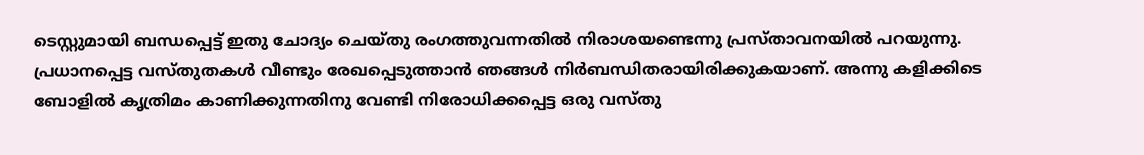ടെസ്റ്റുമായി ബന്ധപ്പെട്ട് ഇതു ചോദ്യം ചെയ്തു രംഗത്തുവന്നതില്‍ നിരാശയണ്ടെന്നു പ്രസ്താവനയില്‍ പറയുന്നു. പ്രധാനപ്പെട്ട വസ്തുതകള്‍ വീണ്ടും രേഖപ്പെടുത്താന്‍ ഞങ്ങള്‍ നിര്‍ബന്ധിതരായിരിക്കുകയാണ്. അന്നു കളിക്കിടെ ബോളില്‍ കൃത്രിമം കാണിക്കുന്നതിനു വേണ്ടി നിരോധിക്കപ്പെട്ട ഒരു വസ്തു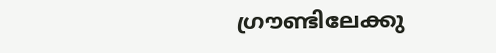ഗ്രൗണ്ടിലേക്കു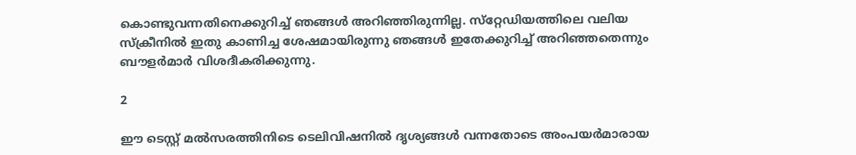കൊണ്ടുവന്നതിനെക്കുറിച്ച് ഞങ്ങള്‍ അറിഞ്ഞിരുന്നില്ല. സ്‌റ്റേഡിയത്തിലെ വലിയ സ്‌ക്രീനില്‍ ഇതു കാണിച്ച ശേഷമായിരുന്നു ഞങ്ങള്‍ ഇതേക്കുറിച്ച് അറിഞ്ഞതെന്നും ബൗളര്‍മാര്‍ വിശദീകരിക്കുന്നു.

2

ഈ ടെസ്റ്റ് മല്‍സരത്തിനിടെ ടെലിവിഷനില്‍ ദൃശ്യങ്ങള്‍ വന്നതോടെ അംപയര്‍മാരായ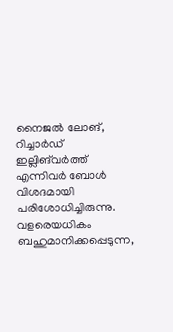നൈജല്‍ ലോങ്, റിച്ചാര്‍ഡ് ഇല്ലിങ്‌വര്‍ത്ത് എന്നിവര്‍ ബോള്‍ വിശദമായി പരിശോധിച്ചിരുന്നു. വളരെയധികം ബഹുമാനിക്കപ്പെടുന്ന,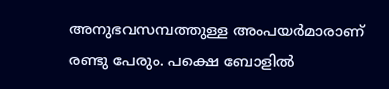അനുഭവസമ്പത്തുള്ള അംപയര്‍മാരാണ് രണ്ടു പേരും. പക്ഷെ ബോളില്‍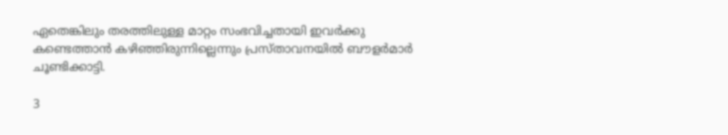ഏതെങ്കിലും തരത്തിലുള്ള മാറ്റം സംഭവിച്ചതായി ഇവര്‍ക്കു കണ്ടെത്താന്‍ കഴിഞ്ഞിരുന്നില്ലെന്നും പ്രസ്താവനയില്‍ ബൗളര്‍മാര്‍ ചൂണ്ടിക്കാട്ടി.

3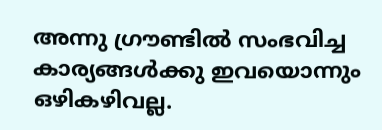അന്നു ഗ്രൗണ്ടില്‍ സംഭവിച്ച കാര്യങ്ങള്‍ക്കു ഇവയൊന്നും ഒഴികഴിവല്ല.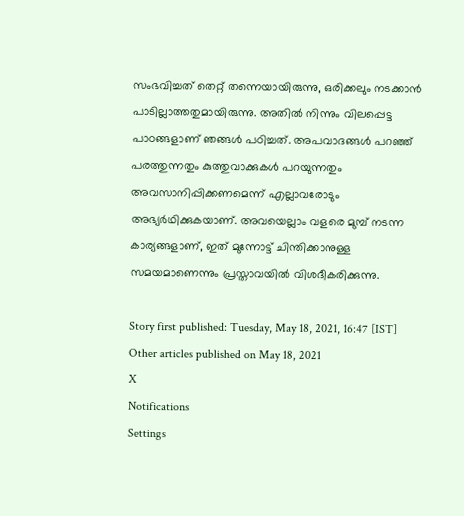സംഭവിച്ചത് തെറ്റ് തന്നെയായിരുന്നു, ഒരിക്കലും നടക്കാന്‍ പാടില്ലാത്തതുമായിരുന്നു. അതില്‍ നിന്നും വിലപ്പെട്ട പാഠങ്ങളാണ് ഞങ്ങള്‍ പഠിച്ചത്. അപവാദങ്ങള്‍ പറഞ്ഞ് പരത്തുന്നതും കുത്തുവാക്കുകള്‍ പറയുന്നതും അവസാനിപ്പിക്കണമെന്ന് എല്ലാവരോടും അഭ്യര്‍ഥിക്കുകയാണ്. അവയെല്ലാം വളരെ മുമ്പ് നടന്ന കാര്യങ്ങളാണ്, ഇത് മുന്നോട്ട് ചിന്തിക്കാനുള്ള സമയമാണെന്നും പ്രസ്താവയില്‍ വിശദീകരിക്കുന്നു.

Story first published: Tuesday, May 18, 2021, 16:47 [IST]
Other articles published on May 18, 2021
X
Notifications
Settings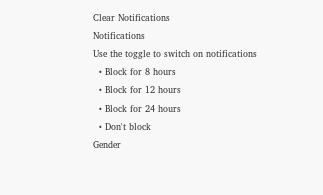Clear Notifications
Notifications
Use the toggle to switch on notifications
  • Block for 8 hours
  • Block for 12 hours
  • Block for 24 hours
  • Don't block
Gender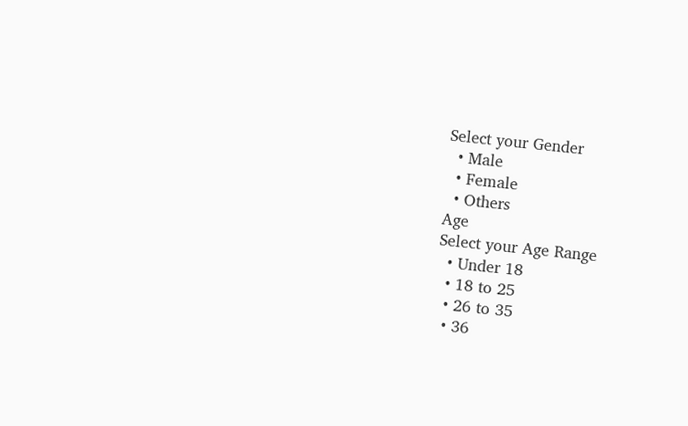Select your Gender
  • Male
  • Female
  • Others
Age
Select your Age Range
  • Under 18
  • 18 to 25
  • 26 to 35
  • 36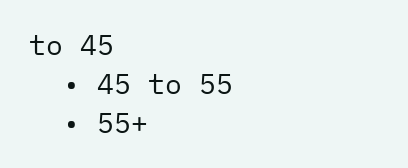to 45
  • 45 to 55
  • 55+